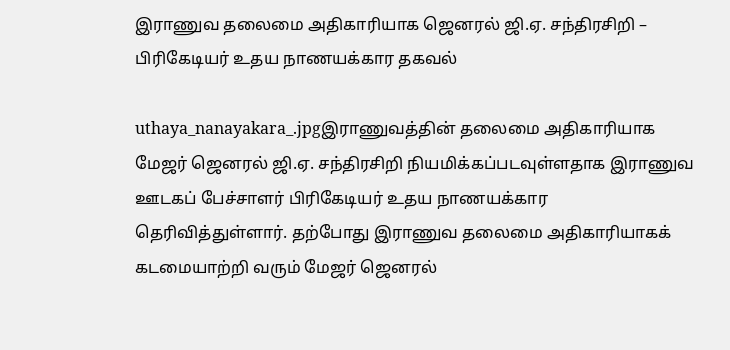இராணுவ தலைமை அதிகாரியாக ஜெனரல் ஜி.ஏ. சந்திரசிறி – பிரிகேடியர் உதய நாணயக்கார தகவல்

uthaya_nanayakara_.jpgஇராணுவத்தின் தலைமை அதிகாரியாக மேஜர் ஜெனரல் ஜி.ஏ. சந்திரசிறி நியமிக்கப்படவுள்ளதாக இராணுவ ஊடகப் பேச்சாளர் பிரிகேடியர் உதய நாணயக்கார தெரிவித்துள்ளார். தற்போது இராணுவ தலைமை அதிகாரியாகக் கடமையாற்றி வரும் மேஜர் ஜெனரல்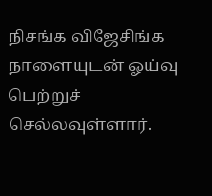நிசங்க விஜேசிங்க நாளையுடன் ஓய்வு பெற்றுச் செல்லவுள்ளார்.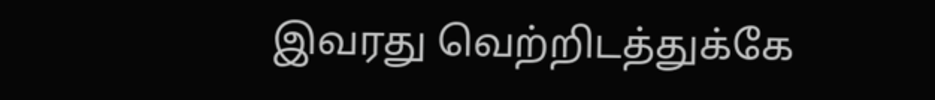இவரது வெற்றிடத்துக்கே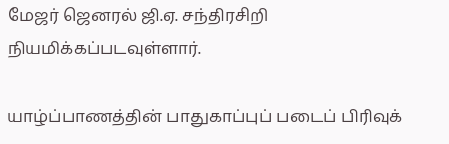மேஜர் ஜெனரல் ஜி.ஏ. சந்திரசிறி நியமிக்கப்படவுள்ளார்.

யாழ்ப்பாணத்தின் பாதுகாப்புப் படைப் பிரிவுக்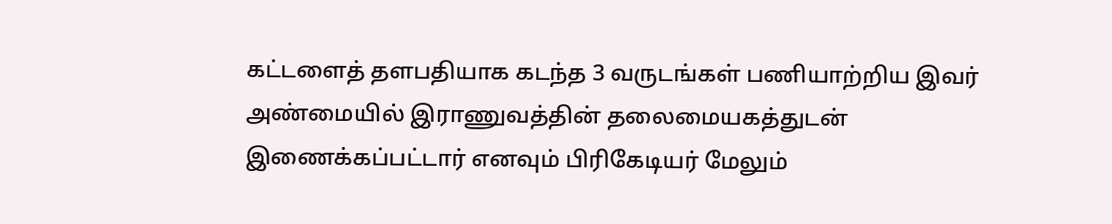கட்டளைத் தளபதியாக கடந்த 3 வருடங்கள் பணியாற்றிய இவர் அண்மையில் இராணுவத்தின் தலைமையகத்துடன் இணைக்கப்பட்டார் எனவும் பிரிகேடியர் மேலும்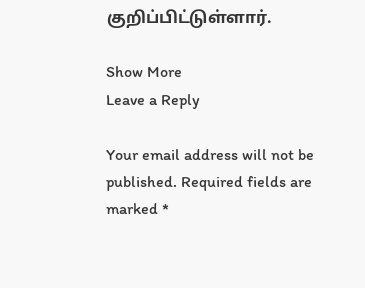குறிப்பிட்டுள்ளார்.

Show More
Leave a Reply

Your email address will not be published. Required fields are marked *